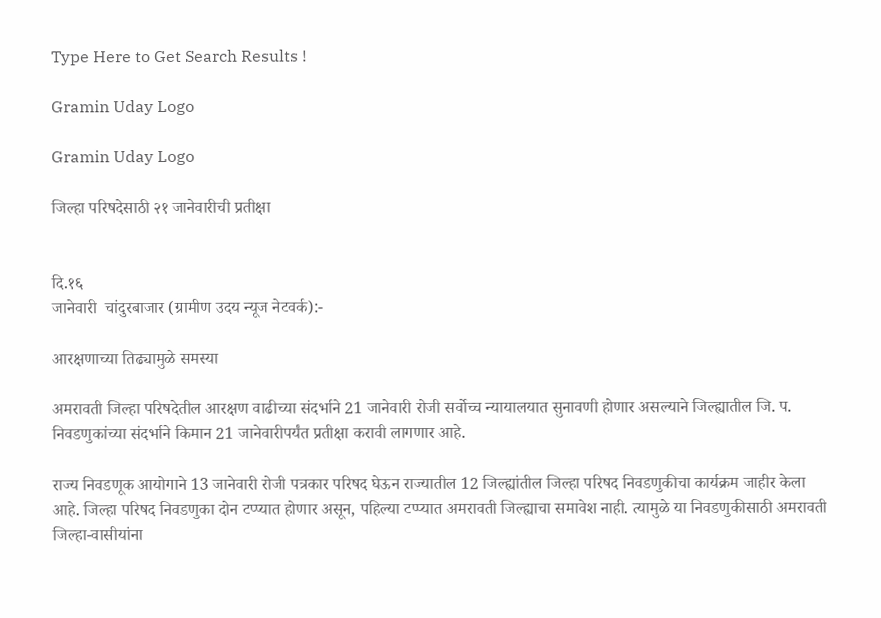Type Here to Get Search Results !

Gramin Uday Logo

Gramin Uday Logo

जिल्हा परिषदेसाठी २१ जानेवारीची प्रतीक्षा


दि.१६
जानेवारी  चांदुरबाजार (ग्रामीण उदय न्यूज नेटवर्क):-

आरक्षणाच्या तिढ्यामुळे समस्या

अमरावती जिल्हा परिषदेतील आरक्षण वाढीच्या संदर्भाने 21 जानेवारी रोजी सर्वोच्च न्यायालयात सुनावणी होणार असल्याने जिल्ह्यातील जि. प. निवडणुकांच्या संदर्भाने किमान 21 जानेवारीपर्यंत प्रतीक्षा करावी लागणार आहे.

राज्य निवडणूक आयोगाने 13 जानेवारी रोजी पत्रकार परिषद घेऊन राज्यातील 12 जिल्ह्यांतील जिल्हा परिषद निवडणुकीचा कार्यक्रम जाहीर केला आहे. जिल्हा परिषद निवडणुका दोन टप्प्यात होणार असून, पहिल्या टप्प्यात अमरावती जिल्ह्याचा समावेश नाही. त्यामुळे या निवडणुकीसाठी अमरावती जिल्हा-वासीयांना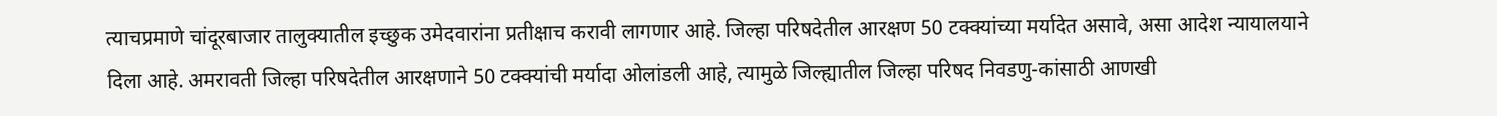त्याचप्रमाणे चांदूरबाजार तालुक्यातील इच्छुक उमेदवारांना प्रतीक्षाच करावी लागणार आहे. जिल्हा परिषदेतील आरक्षण 50 टक्क्यांच्या मर्यादेत असावे, असा आदेश न्यायालयाने दिला आहे. अमरावती जिल्हा परिषदेतील आरक्षणाने 50 टक्क्यांची मर्यादा ओलांडली आहे, त्यामुळे जिल्ह्यातील जिल्हा परिषद निवडणु-कांसाठी आणखी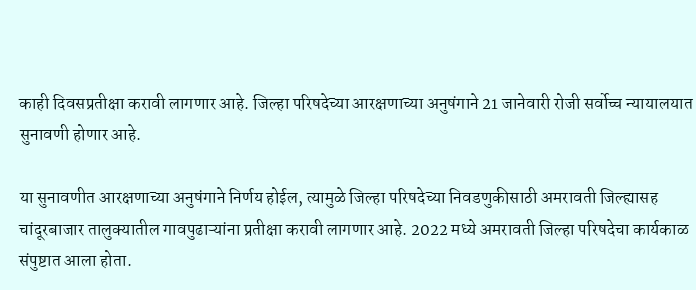काही दिवसप्रतीक्षा करावी लागणार आहे. जिल्हा परिषदेच्या आरक्षणाच्या अनुषंगाने 21 जानेवारी रोजी सर्वोच्च न्यायालयात सुनावणी होणार आहे.

या सुनावणीत आरक्षणाच्या अनुषंगाने निर्णय होईल, त्यामुळे जिल्हा परिषदेच्या निवडणुकीसाठी अमरावती जिल्ह्यासह चांदूरबाजार तालुक्यातील गावपुढाऱ्यांना प्रतीक्षा करावी लागणार आहे. 2022 मध्ये अमरावती जिल्हा परिषदेचा कार्यकाळ संपुष्टात आला होता.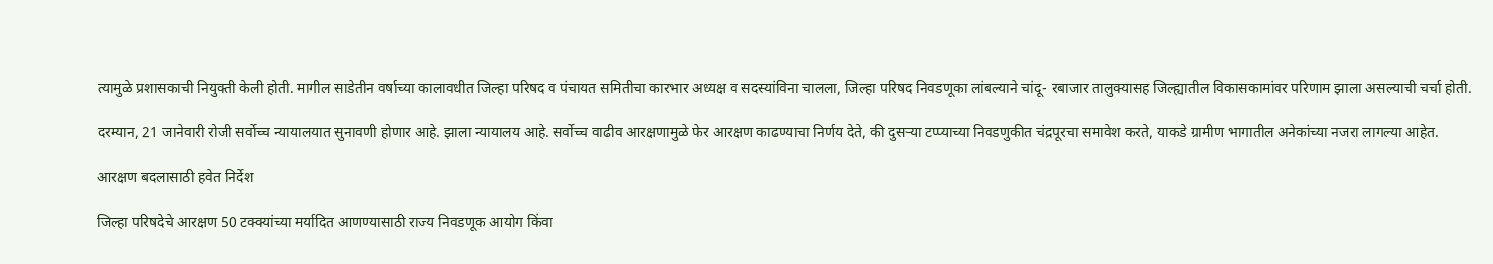त्यामुळे प्रशासकाची नियुक्ती केली होती. मागील साडेतीन वर्षाच्या कालावधीत जिल्हा परिषद व पंचायत समितीचा कारभार अध्यक्ष व सदस्यांविना चालला, जिल्हा परिषद निवडणूका लांबल्याने चांदू- रबाजार तालुक्यासह जिल्ह्यातील विकासकामांवर परिणाम झाला असल्याची चर्चा होती.

दरम्यान, 21 जानेवारी रोजी सर्वोच्च न्यायालयात सुनावणी होणार आहे. झाला न्यायालय आहे. सर्वोच्च वाढीव आरक्षणामुळे फेर आरक्षण काढण्याचा निर्णय देते, की दुसऱ्या टप्प्याच्या निवडणुकीत चंद्रपूरचा समावेश करते, याकडे ग्रामीण भागातील अनेकांच्या नजरा लागल्या आहेत.

आरक्षण बदलासाठी हवेत निर्देश

जिल्हा परिषदेचे आरक्षण 50 टक्क्यांच्या मर्यादित आणण्यासाठी राज्य निवडणूक आयोग किंवा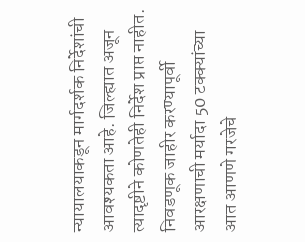न्यायालयाकडून मार्गदर्शक निर्देशांची आवश्यकता आहे. जिल्ह्यात अजून त्यादृष्टीने कोणतेही निर्देश प्राप्त नाहीत. निवडणूक जाहीर करण्यापूर्वी आरक्षणाची मर्यादा 50 टक्क्यांच्या आत आणणे गरजेचे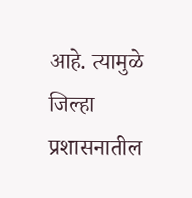आहे. त्यामुळे जिल्हा प्रशासनातील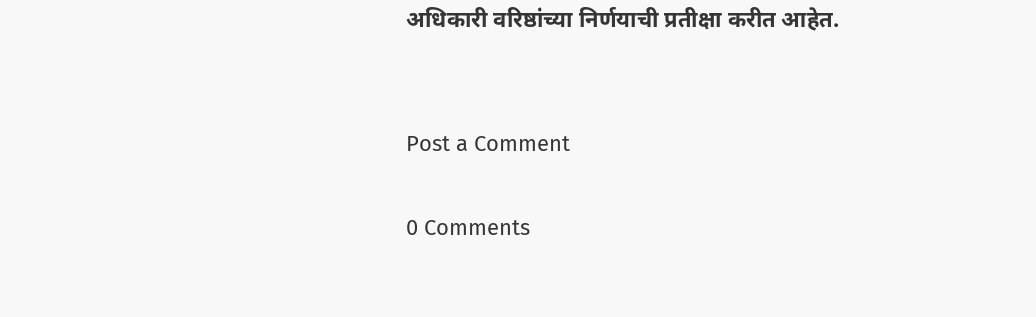अधिकारी वरिष्ठांच्या निर्णयाची प्रतीक्षा करीत आहेत.


Post a Comment

0 Comments